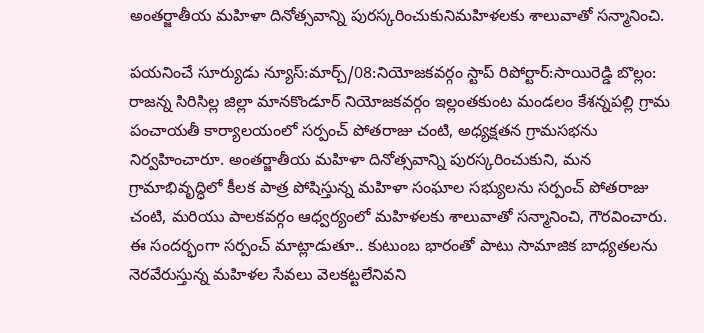అంతర్జాతీయ మహిళా దినోత్సవాన్ని పురస్కరించుకునిమహిళలకు శాలువాతో సన్మానించి.

పయనించే సూర్యుడు న్యూస్:మార్చ్/08:నియోజకవర్గం స్టాప్ రిపోర్టార్:సాయిరెడ్డి బొల్లం: రాజన్న సిరిసిల్ల జిల్లా మానకొండూర్ నియోజకవర్గం ఇల్లంతకుంట మండలం కేశన్నపల్లి గ్రామ పంచాయతీ కార్యాలయంలో సర్పంచ్ పోతరాజు చంటి, అధ్యక్షతన గ్రామసభను నిర్వహించారూ. అంతర్జాతీయ మహిళా దినోత్సవాన్ని పురస్కరించుకుని, మన గ్రామాభివృద్ధిలో కీలక పాత్ర పోషిస్తున్న మహిళా సంఘాల సభ్యులను సర్పంచ్ పోతరాజు చంటి, మరియు పాలకవర్గం ఆధ్వర్యంలో మహిళలకు శాలువాతో సన్మానించి, గౌరవించారు. ఈ సందర్భంగా సర్పంచ్ మాట్లాడుతూ.. కుటుంబ భారంతో పాటు సామాజిక బాధ్యతలను నెరవేరుస్తున్న మహిళల సేవలు వెలకట్టలేనివని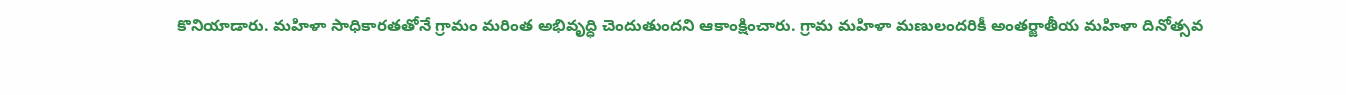కొనియాడారు. మహిళా సాధికారతతోనే గ్రామం మరింత అభివృద్ధి చెందుతుందని ఆకాంక్షించారు. గ్రామ మహిళా మణులందరికీ అంతర్జాతీయ మహిళా దినోత్సవ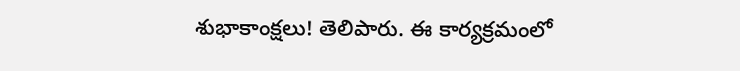శుభాకాంక్షలు! తెలిపారు. ఈ కార్యక్రమంలో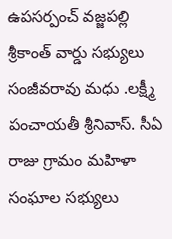ఉపసర్పంచ్ వజ్జపల్లి శ్రీకాంత్ వార్డు సభ్యులు సంజీవరావు మధు .లక్ష్మీ పంచాయతీ శ్రీనివాస్. సీఏ రాజు గ్రామం మహిళా సంఘాల సభ్యులు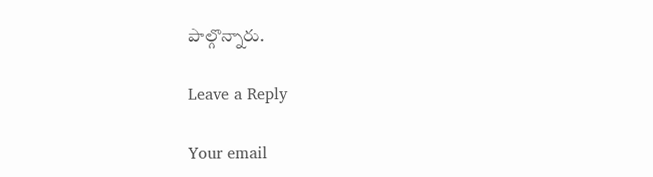పాల్గొన్నారు.

Leave a Reply

Your email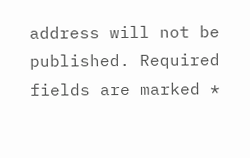address will not be published. Required fields are marked *